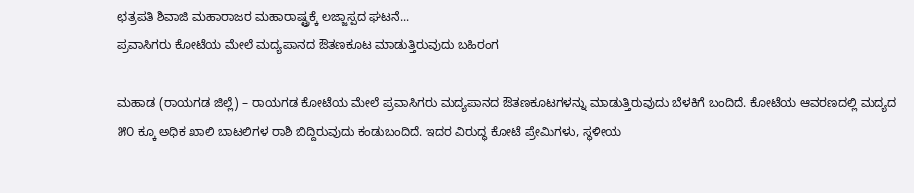ಛತ್ರಪತಿ ಶಿವಾಜಿ ಮಹಾರಾಜರ ಮಹಾರಾಷ್ಟ್ರಕ್ಕೆ ಲಜ್ಜಾಸ್ಪದ ಘಟನೆ...
ಪ್ರವಾಸಿಗರು ಕೋಟೆಯ ಮೇಲೆ ಮದ್ಯಪಾನದ ಔತಣಕೂಟ ಮಾಡುತ್ತಿರುವುದು ಬಹಿರಂಗ

ಮಹಾಡ (ರಾಯಗಡ ಜಿಲ್ಲೆ) – ರಾಯಗಡ ಕೋಟೆಯ ಮೇಲೆ ಪ್ರವಾಸಿಗರು ಮದ್ಯಪಾನದ ಔತಣಕೂಟಗಳನ್ನು ಮಾಡುತ್ತಿರುವುದು ಬೆಳಕಿಗೆ ಬಂದಿದೆ. ಕೋಟೆಯ ಆವರಣದಲ್ಲಿ ಮದ್ಯದ ೫೦ ಕ್ಕೂ ಅಧಿಕ ಖಾಲಿ ಬಾಟಲಿಗಳ ರಾಶಿ ಬಿದ್ದಿರುವುದು ಕಂಡುಬಂದಿದೆ. ಇದರ ವಿರುದ್ಧ ಕೋಟೆ ಪ್ರೇಮಿಗಳು, ಸ್ಥಳೀಯ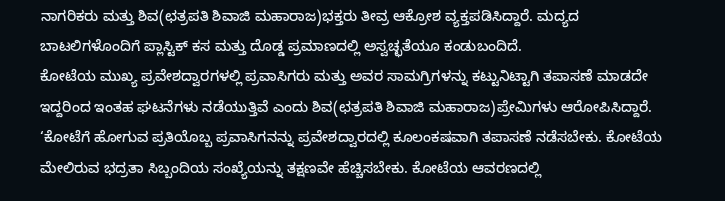ನಾಗರಿಕರು ಮತ್ತು ಶಿವ(ಛತ್ರಪತಿ ಶಿವಾಜಿ ಮಹಾರಾಜ)ಭಕ್ತರು ತೀವ್ರ ಆಕ್ರೋಶ ವ್ಯಕ್ತಪಡಿಸಿದ್ದಾರೆ. ಮದ್ಯದ ಬಾಟಲಿಗಳೊಂದಿಗೆ ಪ್ಲಾಸ್ಟಿಕ್ ಕಸ ಮತ್ತು ದೊಡ್ಡ ಪ್ರಮಾಣದಲ್ಲಿ ಅಸ್ವಚ್ಛತೆಯೂ ಕಂಡುಬಂದಿದೆ.
ಕೋಟೆಯ ಮುಖ್ಯ ಪ್ರವೇಶದ್ವಾರಗಳಲ್ಲಿ ಪ್ರವಾಸಿಗರು ಮತ್ತು ಅವರ ಸಾಮಗ್ರಿಗಳನ್ನು ಕಟ್ಟುನಿಟ್ಟಾಗಿ ತಪಾಸಣೆ ಮಾಡದೇ ಇದ್ದರಿಂದ ಇಂತಹ ಘಟನೆಗಳು ನಡೆಯುತ್ತಿವೆ ಎಂದು ಶಿವ(ಛತ್ರಪತಿ ಶಿವಾಜಿ ಮಹಾರಾಜ)ಪ್ರೇಮಿಗಳು ಆರೋಪಿಸಿದ್ದಾರೆ. ‘ಕೋಟೆಗೆ ಹೋಗುವ ಪ್ರತಿಯೊಬ್ಬ ಪ್ರವಾಸಿಗನನ್ನು ಪ್ರವೇಶದ್ವಾರದಲ್ಲಿ ಕೂಲಂಕಷವಾಗಿ ತಪಾಸಣೆ ನಡೆಸಬೇಕು. ಕೋಟೆಯ ಮೇಲಿರುವ ಭದ್ರತಾ ಸಿಬ್ಬಂದಿಯ ಸಂಖ್ಯೆಯನ್ನು ತಕ್ಷಣವೇ ಹೆಚ್ಚಿಸಬೇಕು. ಕೋಟೆಯ ಆವರಣದಲ್ಲಿ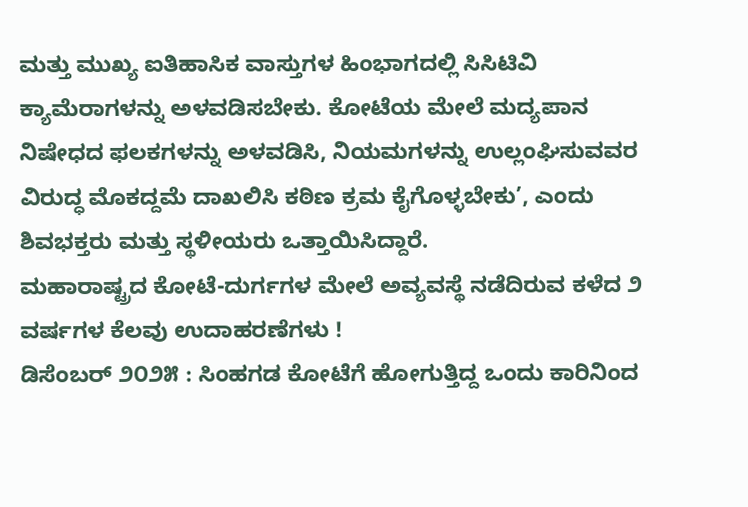ಮತ್ತು ಮುಖ್ಯ ಐತಿಹಾಸಿಕ ವಾಸ್ತುಗಳ ಹಿಂಭಾಗದಲ್ಲಿ ಸಿಸಿಟಿವಿ ಕ್ಯಾಮೆರಾಗಳನ್ನು ಅಳವಡಿಸಬೇಕು. ಕೋಟೆಯ ಮೇಲೆ ಮದ್ಯಪಾನ ನಿಷೇಧದ ಫಲಕಗಳನ್ನು ಅಳವಡಿಸಿ, ನಿಯಮಗಳನ್ನು ಉಲ್ಲಂಘಿಸುವವರ ವಿರುದ್ಧ ಮೊಕದ್ದಮೆ ದಾಖಲಿಸಿ ಕಠಿಣ ಕ್ರಮ ಕೈಗೊಳ್ಳಬೇಕು’, ಎಂದು ಶಿವಭಕ್ತರು ಮತ್ತು ಸ್ಥಳೀಯರು ಒತ್ತಾಯಿಸಿದ್ದಾರೆ.
ಮಹಾರಾಷ್ಟ್ರದ ಕೋಟೆ-ದುರ್ಗಗಳ ಮೇಲೆ ಅವ್ಯವಸ್ಥೆ ನಡೆದಿರುವ ಕಳೆದ ೨ ವರ್ಷಗಳ ಕೆಲವು ಉದಾಹರಣೆಗಳು !
ಡಿಸೆಂಬರ್ ೨೦೨೫ : ಸಿಂಹಗಡ ಕೋಟೆಗೆ ಹೋಗುತ್ತಿದ್ದ ಒಂದು ಕಾರಿನಿಂದ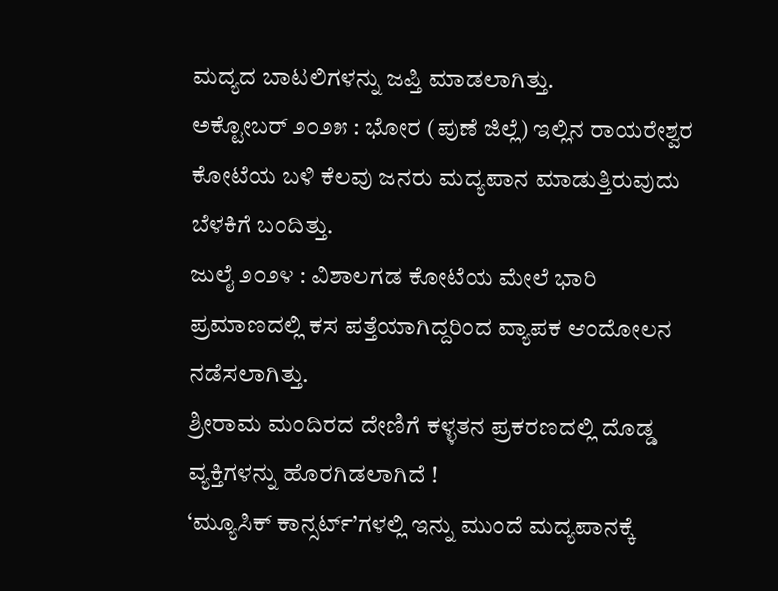ಮದ್ಯದ ಬಾಟಲಿಗಳನ್ನು ಜಪ್ತಿ ಮಾಡಲಾಗಿತ್ತು.
ಅಕ್ಟೋಬರ್ ೨೦೨೫ : ಭೋರ (ಪುಣೆ ಜಿಲ್ಲೆ) ಇಲ್ಲಿನ ರಾಯರೇಶ್ವರ ಕೋಟೆಯ ಬಳಿ ಕೆಲವು ಜನರು ಮದ್ಯಪಾನ ಮಾಡುತ್ತಿರುವುದು ಬೆಳಕಿಗೆ ಬಂದಿತ್ತು.
ಜುಲೈ ೨೦೨೪ : ವಿಶಾಲಗಡ ಕೋಟೆಯ ಮೇಲೆ ಭಾರಿ ಪ್ರಮಾಣದಲ್ಲಿ ಕಸ ಪತ್ತೆಯಾಗಿದ್ದರಿಂದ ವ್ಯಾಪಕ ಆಂದೋಲನ ನಡೆಸಲಾಗಿತ್ತು.
ಶ್ರೀರಾಮ ಮಂದಿರದ ದೇಣಿಗೆ ಕಳ್ಳತನ ಪ್ರಕರಣದಲ್ಲಿ ದೊಡ್ಡ ವ್ಯಕ್ತಿಗಳನ್ನು ಹೊರಗಿಡಲಾಗಿದೆ !
‘ಮ್ಯೂಸಿಕ್ ಕಾನ್ಸರ್ಟ್’ಗಳಲ್ಲಿ ಇನ್ನು ಮುಂದೆ ಮದ್ಯಪಾನಕ್ಕೆ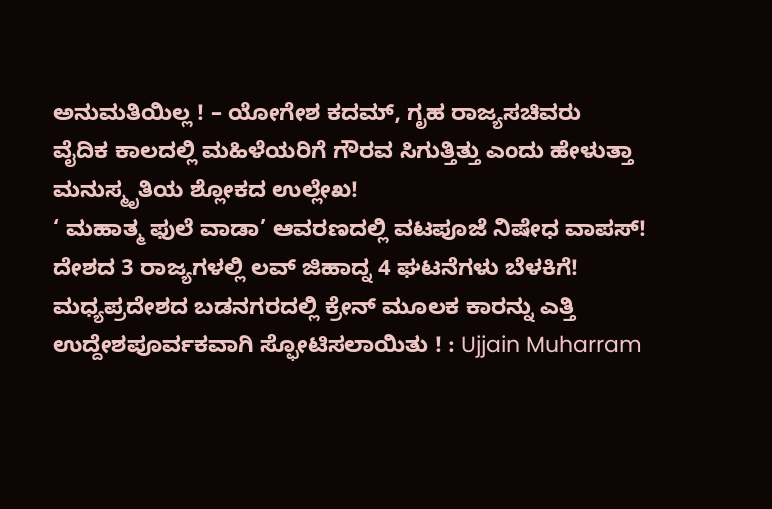ಅನುಮತಿಯಿಲ್ಲ ! – ಯೋಗೇಶ ಕದಮ್, ಗೃಹ ರಾಜ್ಯಸಚಿವರು
ವೈದಿಕ ಕಾಲದಲ್ಲಿ ಮಹಿಳೆಯರಿಗೆ ಗೌರವ ಸಿಗುತ್ತಿತ್ತು ಎಂದು ಹೇಳುತ್ತಾ ಮನುಸ್ಮೃತಿಯ ಶ್ಲೋಕದ ಉಲ್ಲೇಖ!
‘ ಮಹಾತ್ಮ ಫುಲೆ ವಾಡಾ’ ಆವರಣದಲ್ಲಿ ವಟಪೂಜೆ ನಿಷೇಧ ವಾಪಸ್!
ದೇಶದ 3 ರಾಜ್ಯಗಳಲ್ಲಿ ಲವ್ ಜಿಹಾದ್ನ 4 ಘಟನೆಗಳು ಬೆಳಕಿಗೆ!
ಮಧ್ಯಪ್ರದೇಶದ ಬಡನಗರದಲ್ಲಿ ಕ್ರೇನ್ ಮೂಲಕ ಕಾರನ್ನು ಎತ್ತಿ ಉದ್ದೇಶಪೂರ್ವಕವಾಗಿ ಸ್ಫೋಟಿಸಲಾಯಿತು ! : Ujjain Muharram